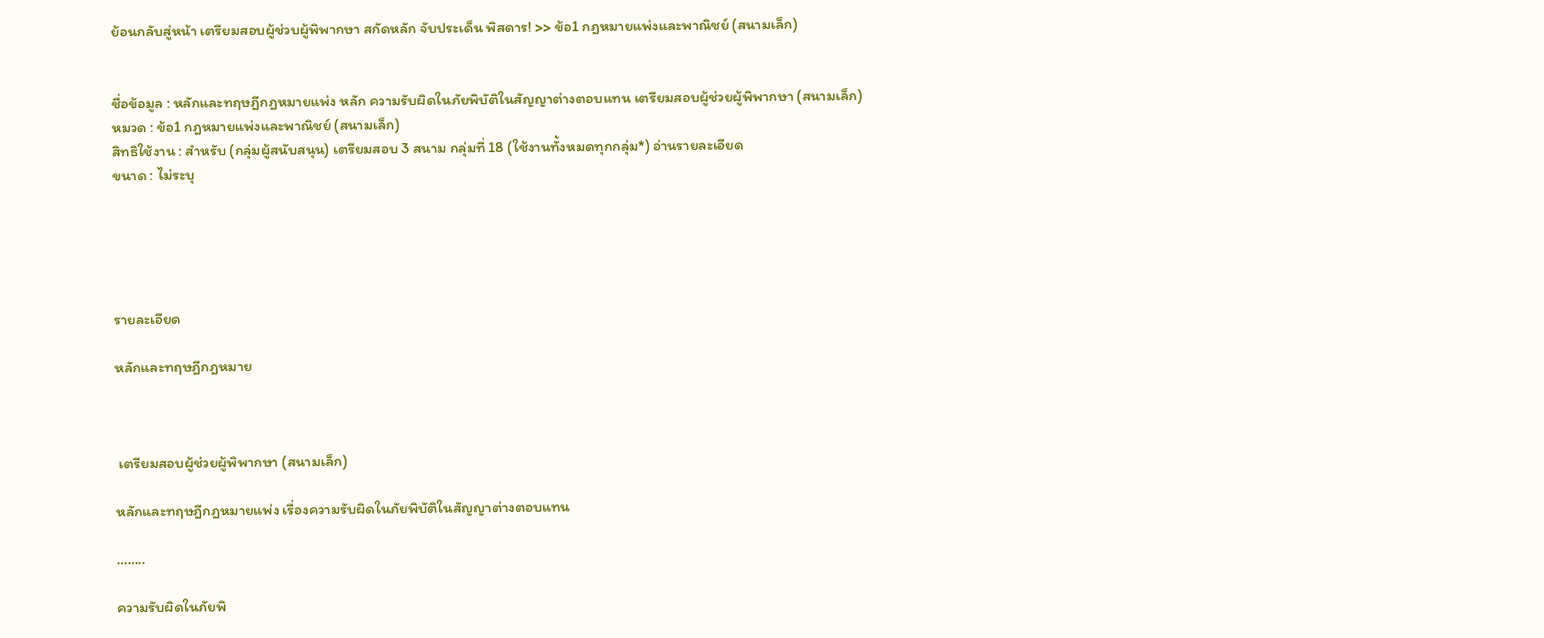ย้อนกลับสู่หน้า เตรียมสอบผู้ช่วบผู้พิพากษา สกัดหลัก จับประเด็น พิสดาร! >> ข้อ1 กฎหมายแพ่งและพาณิชย์ (สนามเล็ก)


ชื่อข้อมูล : หลักและทฤษฎีกฎหมายแพ่ง หลัก ความรับผิดในภัยพิบัติในสัญญาต่างตอบแทน เตรียมสอบผู้ช่วยผู้พิพากษา (สนามเล็ก)
หมวด : ข้อ1 กฎหมายแพ่งและพาณิชย์ (สนามเล็ก)
สิทธิใช้งาน : สำหรับ (กลุ่มผู้สนับสนุน) เตรียมสอบ 3 สนาม กลุ่มที่ 18 (ใช้งานทั้งหมดทุกกลุ่ม*) อ่านรายละเอียด
ขนาด : ไม่ระบุ





รายละเอียด

หลักและทฤษฎีกฎหมาย



 เตรียมสอบผู้ช่วยผู้พิพากษา (สนามเล็ก)

หลักและทฤษฎีกฎหมายแพ่ง เรื่องความรับผิดในภัยพิบัติในสัญญาต่างตอบแทน

……..

ความรับผิดในภัยพิ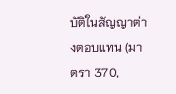บัติในสัญญาต่างตอบแทน (มาตรา 370,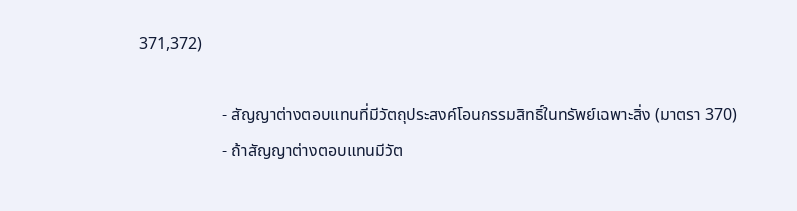371,372)

                    - สัญญาต่างตอบแทนที่มีวัตถุประสงค์โอนกรรมสิทธิ์ในทรัพย์เฉพาะสิ่ง (มาตรา 370)
                    - ถ้าสัญญาต่างตอบแทนมีวัต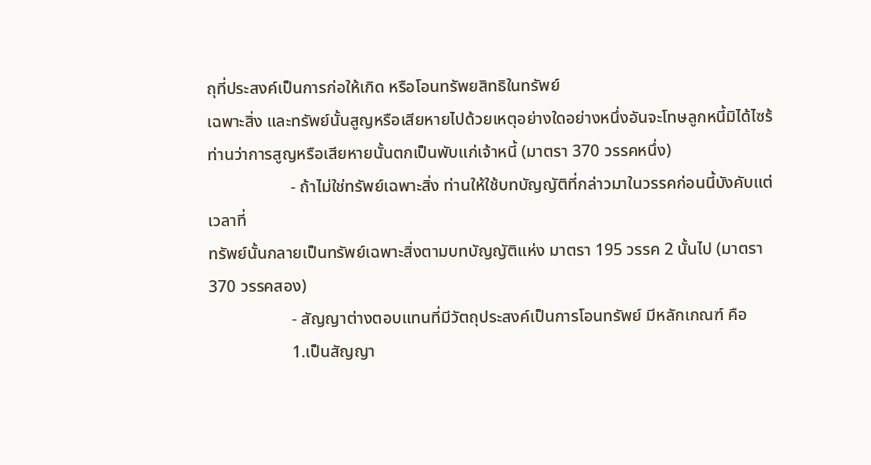ถุที่ประสงค์เป็นการก่อให้เกิด หรือโอนทรัพยสิทธิในทรัพย์
เฉพาะสิ่ง และทรัพย์นั้นสูญหรือเสียหายไปด้วยเหตุอย่างใดอย่างหนึ่งอันจะโทษลูกหนี้มิได้ไซร้
ท่านว่าการสูญหรือเสียหายนั้นตกเป็นพับแก่เจ้าหนี้ (มาตรา 370 วรรคหนึ่ง)
                    - ถ้าไม่ใช่ทรัพย์เฉพาะสิ่ง ท่านให้ใช้บทบัญญัติที่กล่าวมาในวรรคก่อนนี้บังคับแต่เวลาที่
ทรัพย์นั้นกลายเป็นทรัพย์เฉพาะสิ่งตามบทบัญญัติแห่ง มาตรา 195 วรรค 2 นั้นไป (มาตรา 370 วรรคสอง)
                    - สัญญาต่างตอบแทนที่มีวัตถุประสงค์เป็นการโอนทรัพย์ มีหลักเกณฑ์ คือ
                    1.เป็นสัญญา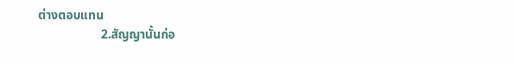ต่างตอบแทน
                    2.สัญญานั้นก่อ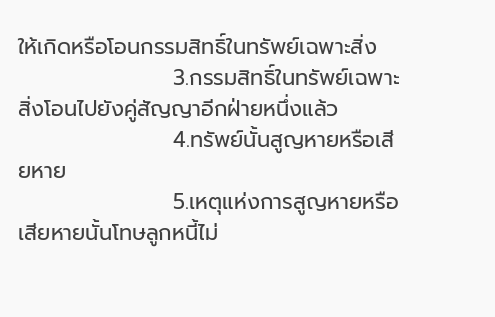ให้เกิดหรือโอนกรรมสิทธิ์ในทรัพย์เฉพาะสิ่ง
                    3.กรรมสิทธิ์ในทรัพย์เฉพาะสิ่งโอนไปยังคู่สัญญาอีกฝ่ายหนึ่งแล้ว
                    4.ทรัพย์นั้นสูญหายหรือเสียหาย
                    5.เหตุแห่งการสูญหายหรือเสียหายนั้นโทษลูกหนี้ไม่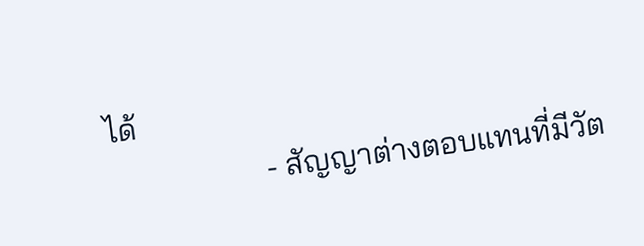ได้
                    - สัญญาต่างตอบแทนที่มีวัต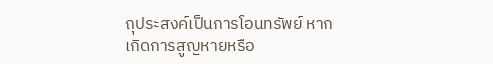ถุประสงค์เป็นการโอนทรัพย์ หากเกิดการสูญหายหรือ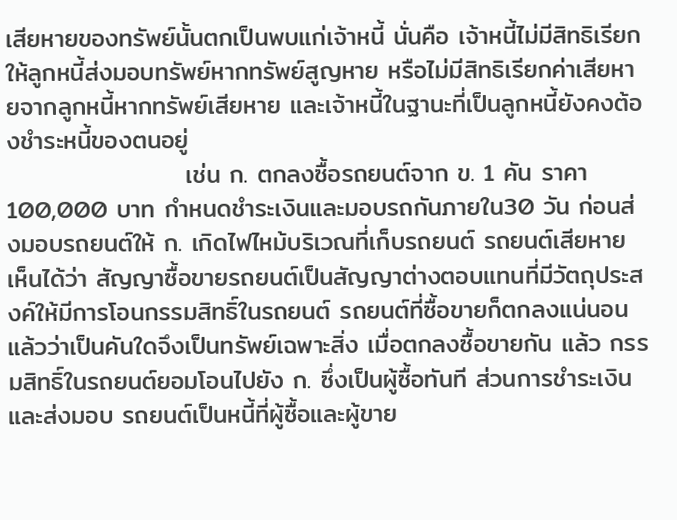เสียหายของทรัพย์นั้นตกเป็นพบแก่เจ้าหนี้ นั่นคือ เจ้าหนี้ไม่มีสิทธิเรียกให้ลูกหนี้ส่งมอบทรัพย์หากทรัพย์สูญหาย หรือไม่มีสิทธิเรียกค่าเสียหายจากลูกหนี้หากทรัพย์เสียหาย และเจ้าหนี้ในฐานะที่เป็นลูกหนี้ยังคงต้องชำระหนี้ของตนอยู่
                    เช่น ก. ตกลงซื้อรถยนต์จาก ข. 1 คัน ราคา 100,000 บาท กําหนดชําระเงินและมอบรถกันภายใน30 วัน ก่อนส่งมอบรถยนต์ให้ ก. เกิดไฟไหม้บริเวณที่เก็บรถยนต์ รถยนต์เสียหาย เห็นได้ว่า สัญญาซื้อขายรถยนต์เป็นสัญญาต่างตอบแทนที่มีวัตถุประสงค์ให้มีการโอนกรรมสิทธิ์ในรถยนต์ รถยนต์ที่ซื้อขายก็ตกลงแน่นอนแล้วว่าเป็นคันใดจึงเป็นทรัพย์เฉพาะสิ่ง เมื่อตกลงซื้อขายกัน แล้ว กรรมสิทธิ์ในรถยนต์ยอมโอนไปยัง ก. ซึ่งเป็นผู้ซื้อทันที ส่วนการชําระเงินและส่งมอบ รถยนต์เป็นหนี้ที่ผู้ซื้อและผู้ขาย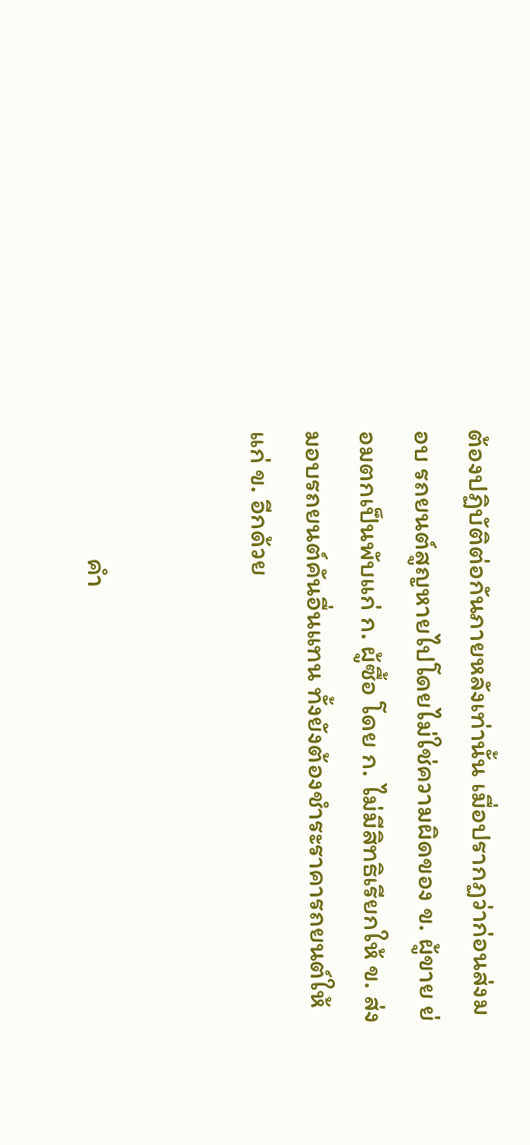ต้องปฏิบัติต่อกันภายหลังเท่านั้น เมื่อปรากฏว่าก่อนส่งมอบ รถยนต์สูญหายไปโดยไม่ใช่ความผิดของ ข. ผู้ขาย ย่อมตกเป็นพับแก่ ก. ผู้ซื้อ โดย ก. ไม่มีสิทธิเรียกให้ ข. ส่งมอบรถยนต์คันอื่นแทน ทั้งยังต้องชําระราคารถยนต์ให้แก่ ข. อีกด้วย


                    คํา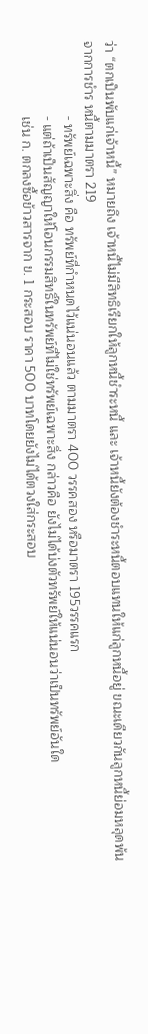ว่า “ตกเป็นพับแก่เจ้าหนี้” หมายถึง เจ้าหนี้ไม่มีสิทธิเรียกให้ลูกหนี้ชําระหนี้ และ เจ้าหนี้ยังต้องชําระหนี้ตอบแทนให้แก่ลูกหนี้อยู่ ขณะเดียวกันลูกหนี้ย่อมหลุดพ้นจากการชําร หนี้ตามมาตรา 219
                    - ทรัพย์เฉพาะสิ่ง คือ ทรัพย์ที่กำหนดไว้แน่นอนแล้ว ตามมาตรา 400 วรรคสอง หรือมาตรา 195วรรคแรก
                    - แต่ถ้าเป็นสัญญาให้โอนกรรมสิทธิ์ในทรัพย์ที่ไม่ใช่ทรัพย์เฉพาะสิ่ง กล่าวคือ ยังไม่ได้บ่งตัวทรัพย์ให้แน่นอนว่าเป็นทรัพย์อันใด
                    เช่น ก. ตกลงซื้อข้าวสารจาก ข. 1 กระสอบ ราคา 500 บาทโดยยังไม่ได้ตวงใส่กระสอบ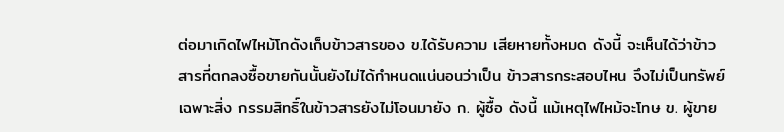ต่อมาเกิดไฟไหม้โกดังเก็บข้าวสารของ ข.ได้รับความ เสียหายทั้งหมด ดังนี้ จะเห็นได้ว่าข้าวสารที่ตกลงซื้อขายกันนั้นยังไม่ได้กําหนดแน่นอนว่าเป็น ข้าวสารกระสอบไหน จึงไม่เป็นทรัพย์เฉพาะสิ่ง กรรมสิทธิ์ในข้าวสารยังไม่โอนมายัง ก. ผู้ซื้อ ดังนี้ แม้เหตุไฟไหม้จะโทษ ข. ผู้ขาย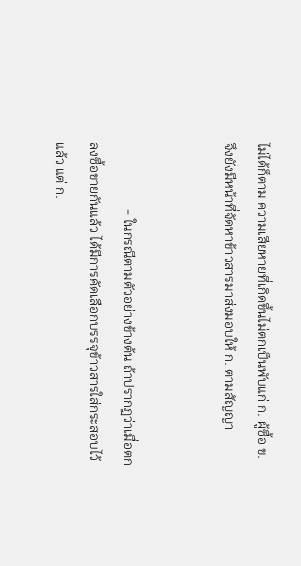ไม่ได้ก็ตาม ความเสียหายที่เกิดขึ้นไม่ตกเป็นพับแก่ ก. ผู้ซื้อ ข. จึงยังมีหน้าที่จัดหาข้าวสารมาส่งมอบให้ ก. ตามสัญญา


                    - ในกรณีตามตัวอย่างข้างต้น ถ้าปรากฏว่าเมื่อตกลงซื้อขายกันแล้ว ได้มีการคัดเลือกบรรจุข้าวสารใส่กระสอบไว้แล้ว แต่ ก.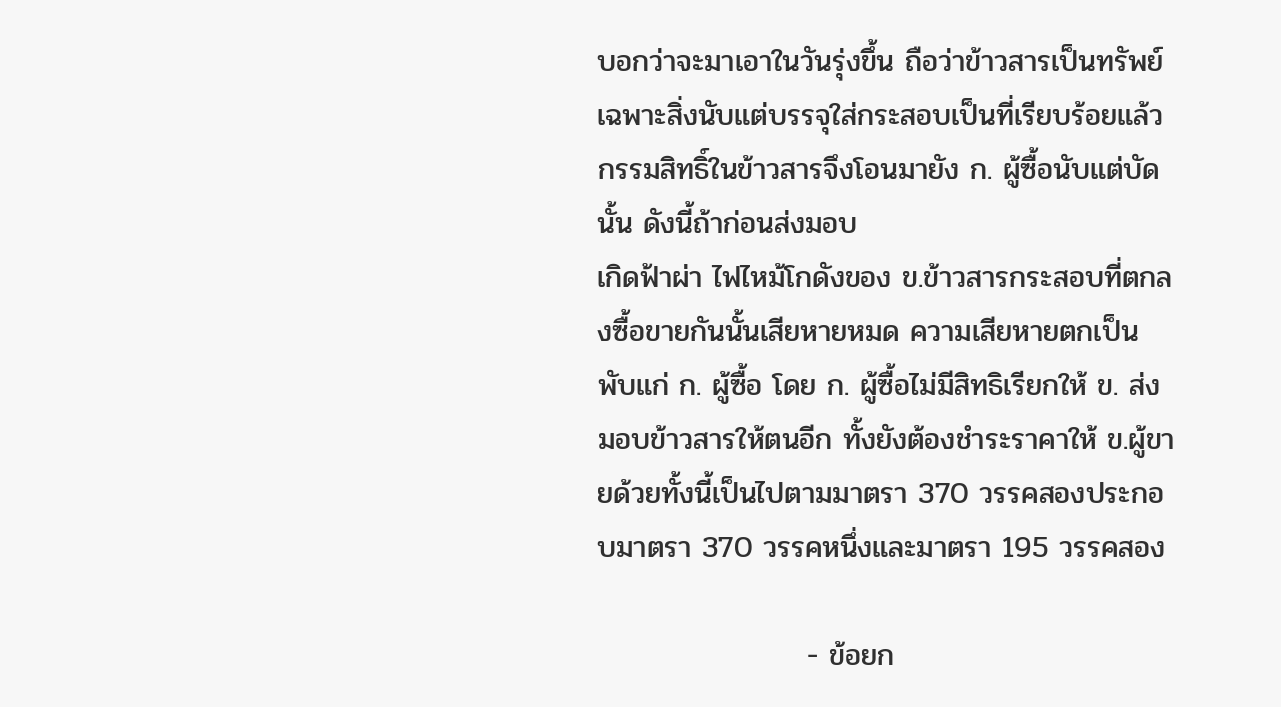บอกว่าจะมาเอาในวันรุ่งขึ้น ถือว่าข้าวสารเป็นทรัพย์ เฉพาะสิ่งนับแต่บรรจุใส่กระสอบเป็นที่เรียบร้อยแล้ว กรรมสิทธิ์ในข้าวสารจึงโอนมายัง ก. ผู้ซื้อนับแต่บัดนั้น ดังนี้ถ้าก่อนส่งมอบ
เกิดฟ้าผ่า ไฟไหม้โกดังของ ข.ข้าวสารกระสอบที่ตกลงซื้อขายกันนั้นเสียหายหมด ความเสียหายตกเป็นพับแก่ ก. ผู้ซื้อ โดย ก. ผู้ซื้อไม่มีสิทธิเรียกให้ ข. ส่งมอบข้าวสารให้ตนอีก ทั้งยังต้องชําระราคาให้ ข.ผู้ขายด้วยทั้งนี้เป็นไปตามมาตรา 370 วรรคสองประกอบมาตรา 370 วรรคหนึ่งและมาตรา 195 วรรคสอง

                    - ข้อยก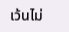เว้นไม่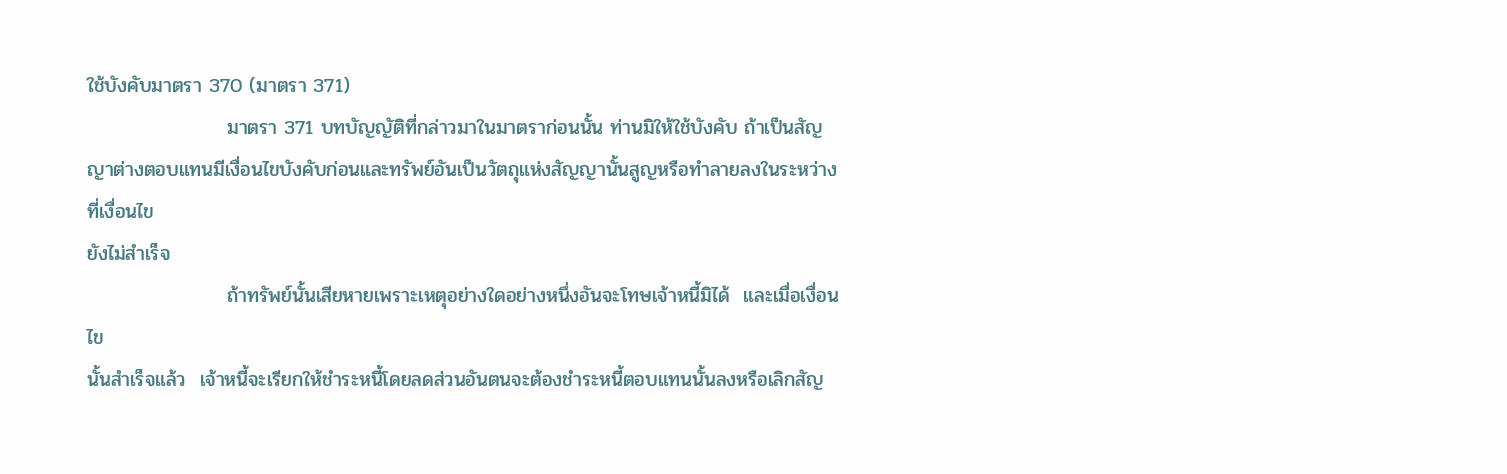ใช้บังคับมาตรา 370 (มาตรา 371)
                    มาตรา 371 บทบัญญัติที่กล่าวมาในมาตราก่อนนั้น ท่านมิให้ใช้บังคับ ถ้าเป็นสัญญาต่างตอบแทนมีเงื่อนไขบังคับก่อนและทรัพย์อันเป็นวัตถุแห่งสัญญานั้นสูญหรือทำลายลงในระหว่างที่เงื่อนไข
ยังไม่สำเร็จ
                    ถ้าทรัพย์นั้นเสียหายเพราะเหตุอย่างใดอย่างหนึ่งอันจะโทษเจ้าหนี้มิได้  และเมื่อเงื่อนไข
นั้นสำเร็จแล้ว  เจ้าหนี้จะเรียกให้ชำระหนี้โดยลดส่วนอันตนจะต้องชำระหนี้ตอบแทนนั้นลงหรือเลิกสัญ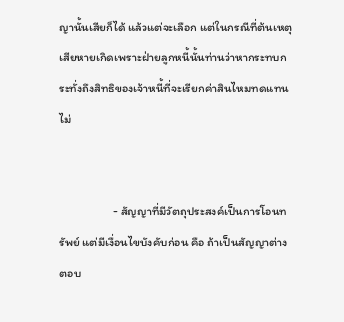ญานั้นเสียก็ได้ แล้วแต่จะเลือก แต่ในกรณีที่ต้นเหตุเสียหายเกิดเพราะฝ่ายลูกหนี้นั้นท่านว่าหากระทบกระทั่งถึงสิทธิของเจ้าหนี้ที่จะเรียกค่าสินไหมทดแทนไม่


                    - สัญญาที่มีวัตถุประสงค์เป็นการโอนทรัพย์ แต่มีเงื่อนไขบังคับก่อน คือ ถ้าเป็นสัญญาต่างตอบ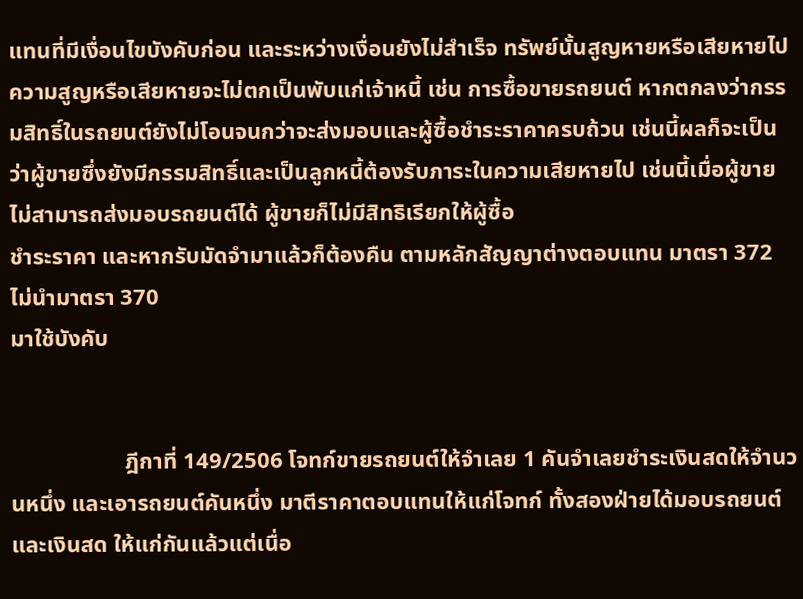แทนที่มีเงื่อนไขบังคับก่อน และระหว่างเงื่อนยังไม่สำเร็จ ทรัพย์นั้นสูญหายหรือเสียหายไป ความสูญหรือเสียหายจะไม่ตกเป็นพับแก่เจ้าหนี้ เช่น การซื้อขายรถยนต์ หากตกลงว่ากรรมสิทธิ์ในรถยนต์ยังไม่โอนจนกว่าจะส่งมอบและผู้ซื้อชำระราคาครบถ้วน เช่นนี้ผลก็จะเป็นว่าผู้ขายซึ่งยังมีกรรมสิทธิ์และเป็นลูกหนี้ต้องรับภาระในความเสียหายไป เช่นนี้เมื่อผู้ขายไม่สามารถส่งมอบรถยนต์ได้ ผู้ขายก็ไม่มีสิทธิเรียกให้ผู้ซื้อ
ชำระราคา และหากรับมัดจำมาแล้วก็ต้องคืน ตามหลักสัญญาต่างตอบแทน มาตรา 372 ไม่นำมาตรา 370
มาใช้บังคับ


                    ฎีกาที่ 149/2506 โจทก์ขายรถยนต์ให้จําเลย 1 คันจําเลยชําระเงินสดให้จํานวนหนึ่ง และเอารถยนต์คันหนึ่ง มาตีราคาตอบแทนให้แก่โจทก์ ทั้งสองฝ่ายได้มอบรถยนต์และเงินสด ให้แก่กันแล้วแต่เนื่อ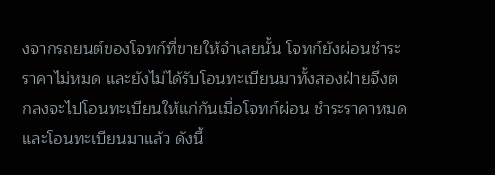งจากรถยนต์ของโจทก์ที่ขายให้จําเลยนั้น โจทก์ยังผ่อนชําระราคาไม่หมด และยังไม่ได้รับโอนทะเบียนมาทั้งสองฝ่ายจึงตกลงจะไปโอนทะเบียนให้แก่กันเมื่อโจทก์ผ่อน ชําระราคาหมดและโอนทะเบียนมาแล้ว ดังนี้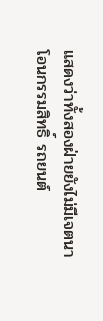แสดงว่าทั้งสองฝ่ายยังไม่มีเจตนาโอนกรรมสิทธิ์ รถยนต์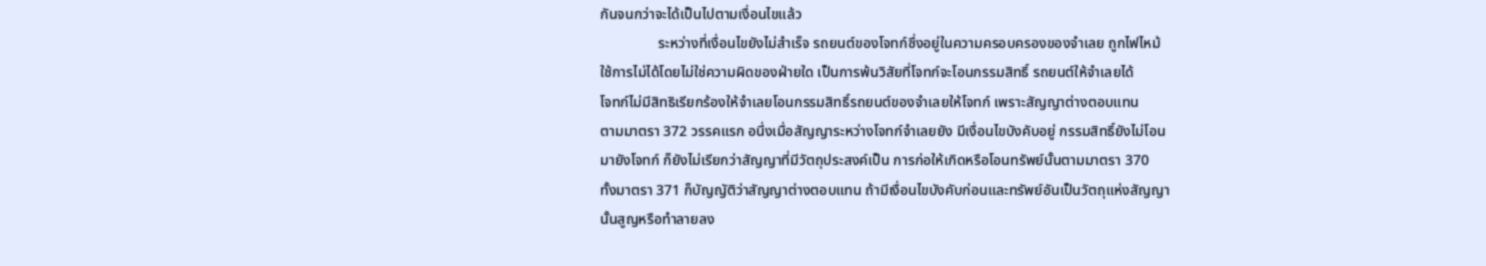กันจนกว่าจะได้เป็นไปตามเงื่อนไขแล้ว
                ระหว่างที่เงื่อนไขยังไม่สําเร็จ รถยนต์ของโจทก์ซึ่งอยู่ในความครอบครองของจําเลย ถูกไฟไหม้
ใช้การไม่ได้โดยไม่ใช่ความผิดของฝ่ายใด เป็นการพ้นวิสัยที่โจทก์จะโอนกรรมสิทธิ์ รถยนต์ให้จําเลยได้
โจทก์ไม่มีสิทธิเรียกร้องให้จําเลยโอนกรรมสิทธิ์รถยนต์ของจําเลยให้โจทก์ เพราะสัญญาต่างตอบแทน
ตามมาตรา 372 วรรคแรก อนึ่งเมื่อสัญญาระหว่างโจทก์จําเลยยัง มีเงื่อนไขบังคับอยู่ กรรมสิทธิ์ยังไม่โอน
มายังโจทก์ ก็ยังไม่เรียกว่าสัญญาที่มีวัตถุประสงค์เป็น การก่อให้เกิดหรือโอนทรัพย์นั้นตามมาตรา 370
ทั้งมาตรา 371 ก็บัญญัติว่าสัญญาต่างตอบแทน ถ้ามีเงื่อนไขบังคับก่อนและทรัพย์อันเป็นวัตถุแห่งสัญญา
นั้นสูญหรือทําลายลง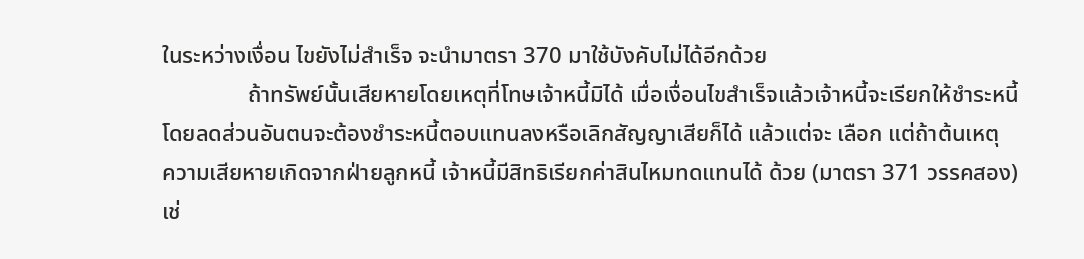ในระหว่างเงื่อน ไขยังไม่สําเร็จ จะนํามาตรา 370 มาใช้บังคับไม่ได้อีกด้วย
               ถ้าทรัพย์นั้นเสียหายโดยเหตุที่โทษเจ้าหนี้มิได้ เมื่อเงื่อนไขสําเร็จแล้วเจ้าหนี้จะเรียกให้ชําระหนี้
โดยลดส่วนอันตนจะต้องชําระหนี้ตอบแทนลงหรือเลิกสัญญาเสียก็ได้ แล้วแต่จะ เลือก แต่ถ้าต้นเหตุ
ความเสียหายเกิดจากฝ่ายลูกหนี้ เจ้าหนี้มีสิทธิเรียกค่าสินไหมทดแทนได้ ด้วย (มาตรา 371 วรรคสอง)
เช่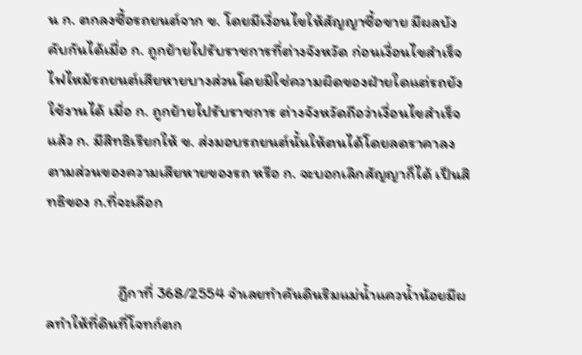น ก. ตกลงซื้อรถยนต์จาก ข. โดยมีเงื่อนไขให้สัญญาซื้อขาย มีผลบังคับกันได้เมื่อ ก. ถูกย้ายไปรับราชการที่ต่างจังหวัด ก่อนเงื่อนไขสําเร็จไฟไหม้รถยนต์เสียหายบางส่วนโดยมิใช่ความผิดของฝ่ายใดแต่รถยังใช้งานได้ เมื่อ ก. ถูกย้ายไปรับราชการ ต่างจังหวัดถือว่าเงื่อนไขสําเร็จแล้ว ก. มีสิทธิเรียกให้ ข. ส่งมอบรถยนต์นั้นให้ตนได้โดยลดราคาลงตามส่วนของความเสียหายของรถ หรือ ก. จะบอกเลิกสัญญาก็ได้ เป็นสิทธิของ ก.ที่จะเลือก


                    ฎีกาที่ 368/2554 จําเลยทําคันดินริมแม่น้ำแควน้ำน้อยมีผลทําให้ที่ดินที่โจทก์ตก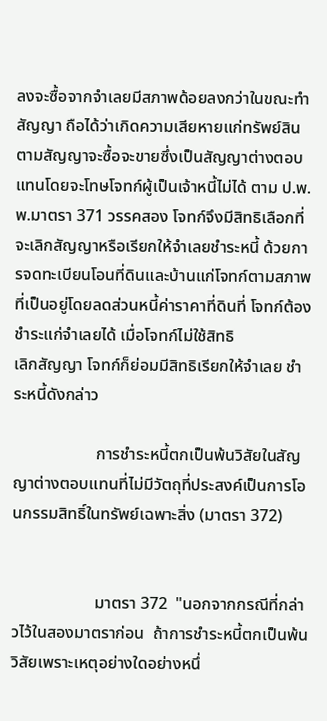ลงจะซื้อจากจําเลยมีสภาพด้อยลงกว่าในขณะทําสัญญา ถือได้ว่าเกิดความเสียหายแก่ทรัพย์สิน ตามสัญญาจะซื้อจะขายซึ่งเป็นสัญญาต่างตอบแทนโดยจะโทษโจทก์ผู้เป็นเจ้าหนี้ไม่ได้ ตาม ป.พ.พ.มาตรา 371 วรรคสอง โจทก์จึงมีสิทธิเลือกที่จะเลิกสัญญาหรือเรียกให้จําเลยชําระหนี้ ด้วยการจดทะเบียนโอนที่ดินและบ้านแก่โจทก์ตามสภาพที่เป็นอยู่โดยลดส่วนหนี้ค่าราคาที่ดินที่ โจทก์ต้องชําระแก่จําเลยได้ เมื่อโจทก์ไม่ใช้สิทธิ
เลิกสัญญา โจทก์ก็ย่อมมีสิทธิเรียกให้จําเลย ชําระหนี้ดังกล่าว

                    การชําระหนี้ตกเป็นพ้นวิสัยในสัญญาต่างตอบแทนที่ไม่มีวัตถุที่ประสงค์เป็นการโอนกรรมสิทธิ์ในทรัพย์เฉพาะสิ่ง (มาตรา 372)


                    มาตรา 372  "นอกจากกรณีที่กล่าวไว้ในสองมาตราก่อน  ถ้าการชำระหนี้ตกเป็นพ้นวิสัยเพราะเหตุอย่างใดอย่างหนึ่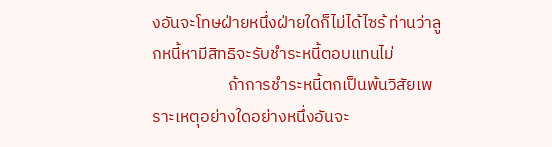งอันจะโทษฝ่ายหนึ่งฝ่ายใดก็ไม่ได้ไซร้ ท่านว่าลูกหนี้หามีสิทธิจะรับชำระหนี้ตอบแทนไม่
                    ถ้าการชำระหนี้ตกเป็นพ้นวิสัยเพราะเหตุอย่างใดอย่างหนึ่งอันจะ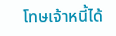โทษเจ้าหนี้ได้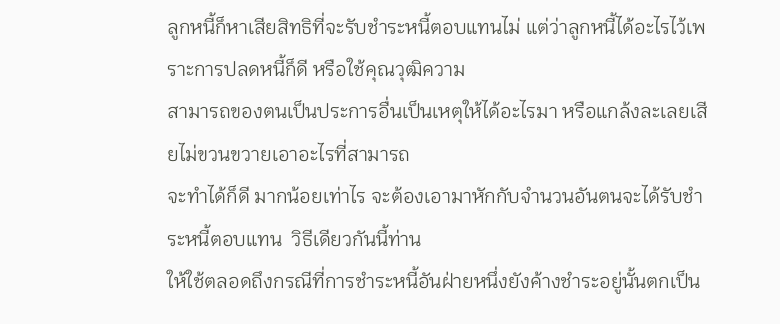ลูกหนี้ก็หาเสียสิทธิที่จะรับชำระหนี้ตอบแทนไม่ แต่ว่าลูกหนี้ได้อะไรไว้เพราะการปลดหนี้ก็ดี หรือใช้คุณวุฒิความ
สามารถของตนเป็นประการอื่นเป็นเหตุให้ได้อะไรมา หรือแกล้งละเลยเสียไม่ขวนขวายเอาอะไรที่สามารถ
จะทำได้ก็ดี มากน้อยเท่าไร จะต้องเอามาหักกับจำนวนอันตนจะได้รับชำระหนี้ตอบแทน  วิธีเดียวกันนี้ท่าน
ให้ใช้ตลอดถึงกรณีที่การชำระหนี้อันฝ่ายหนึ่งยังค้างชำระอยู่นั้นตกเป็น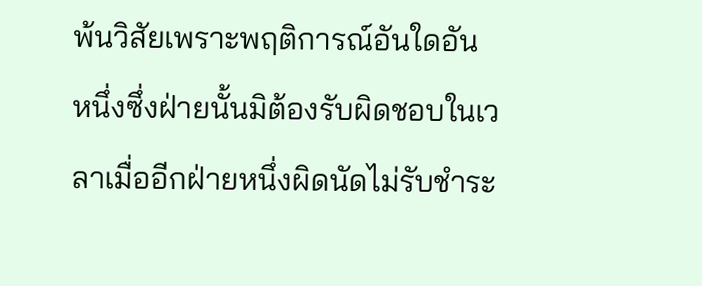พ้นวิสัยเพราะพฤติการณ์อันใดอัน
หนึ่งซึ่งฝ่ายนั้นมิต้องรับผิดชอบในเวลาเมื่ออีกฝ่ายหนึ่งผิดนัดไม่รับชำระ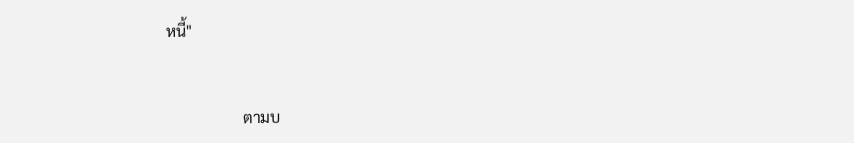หนี้"


                    ตามบ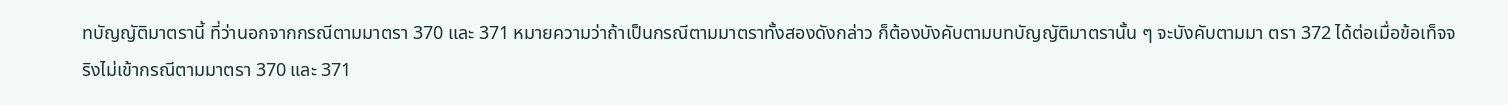ทบัญญัติมาตรานี้ ที่ว่านอกจากกรณีตามมาตรา 370 และ 371 หมายความว่าถ้าเป็นกรณีตามมาตราทั้งสองดังกล่าว ก็ต้องบังคับตามบทบัญญัติมาตรานั้น ๆ จะบังคับตามมา ตรา 372 ได้ต่อเมื่อข้อเท็จจริงไม่เข้ากรณีตามมาตรา 370 และ 371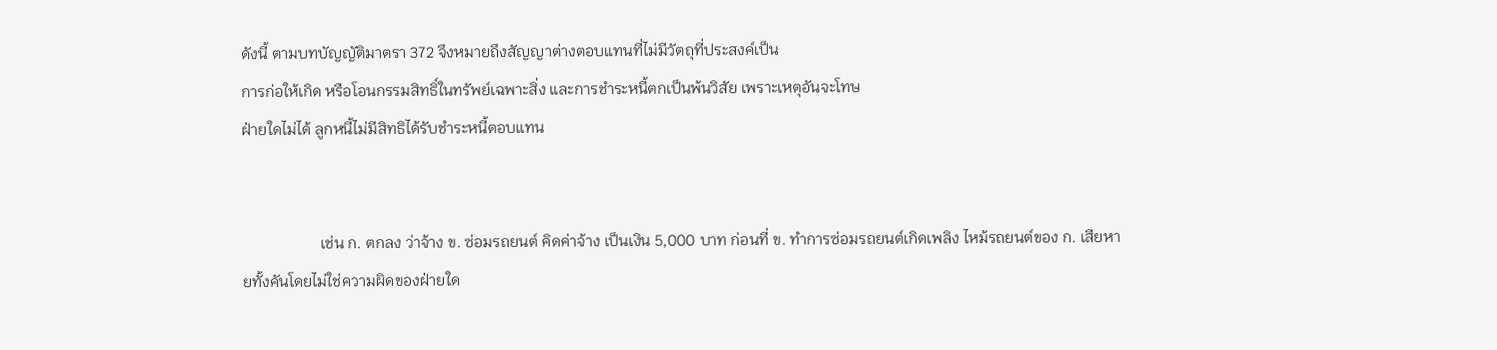ดังนี้ ตามบทบัญญัติมาตรา 372 จึงหมายถึงสัญญาต่างตอบแทนที่ไม่มีวัตถุที่ประสงค์เป็น
การก่อให้เกิด หรือโอนกรรมสิทธิ์ในทรัพย์เฉพาะสิ่ง และการชําระหนี้ตกเป็นพ้นวิสัย เพราะเหตุอันจะโทษ
ฝ่ายใดไม่ได้ ลูกหนี้ไม่มีสิทธิได้รับชําระหนี้ตอบแทน


                    เช่น ก. ตกลง ว่าจ้าง ข. ซ่อมรถยนต์ คิดค่าจ้าง เป็นเงิน 5,000 บาท ก่อนที่ ข. ทําการซ่อมรถยนต์เกิดเพลิง ไหม้รถยนต์ของ ก. เสียหายทั้งคันโดยไม่ใช่ความผิดของฝ่ายใด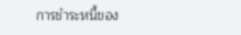การชําระหนี้ของ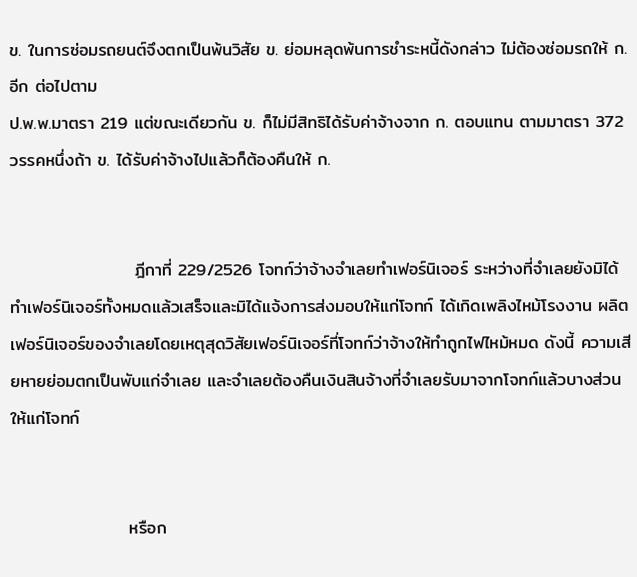ข. ในการซ่อมรถยนต์จึงตกเป็นพ้นวิสัย ข. ย่อมหลุดพ้นการชําระหนี้ดังกล่าว ไม่ต้องซ่อมรถให้ ก. อีก ต่อไปตาม
ป.พ.พ.มาตรา 219 แต่ขณะเดียวกัน ข. ก็ไม่มีสิทธิได้รับค่าจ้างจาก ก. ตอบแทน ตามมาตรา 372 วรรคหนึ่งถ้า ข. ได้รับค่าจ้างไปแล้วก็ต้องคืนให้ ก.


                    ฎีกาที่ 229/2526 โจทก์ว่าจ้างจําเลยทําเฟอร์นิเจอร์ ระหว่างที่จําเลยยังมิได้ทําเฟอร์นิเจอร์ทั้งหมดแล้วเสร็จและมิได้แจ้งการส่งมอบให้แก่โจทก์ ได้เกิดเพลิงไหม้โรงงาน ผลิตเฟอร์นิเจอร์ของจําเลยโดยเหตุสุดวิสัยเฟอร์นิเจอร์ที่โจทก์ว่าจ้างให้ทําถูกไฟไหม้หมด ดังนี้ ความเสียหายย่อมตกเป็นพับแก่จําเลย และจําเลยต้องคืนเงินสินจ้างที่จําเลยรับมาจากโจทก์แล้วบางส่วนให้แก่โจทก์


                   หรือก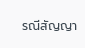รณีสัญญา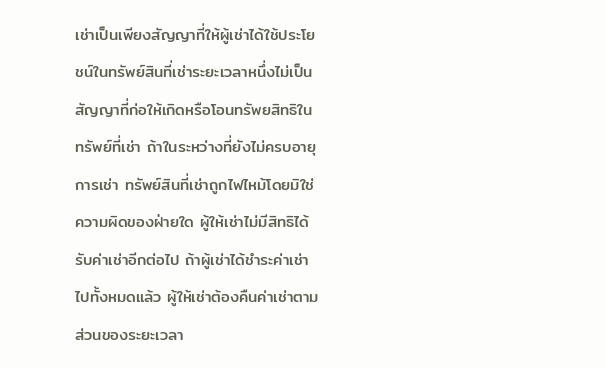เช่าเป็นเพียงสัญญาที่ให้ผู้เช่าได้ใช้ประโยชน์ในทรัพย์สินที่เช่าระยะเวลาหนึ่งไม่เป็นสัญญาที่ก่อให้เกิดหรือโอนทรัพยสิทธิในทรัพย์ที่เช่า ถ้าในระหว่างที่ยังไม่ครบอายุการเช่า ทรัพย์สินที่เช่าถูกไฟไหม้โดยมิใช่ความผิดของฝ่ายใด ผู้ให้เช่าไม่มีสิทธิได้รับค่าเช่าอีกต่อไป ถ้าผู้เช่าได้ชําระค่าเช่าไปทั้งหมดแล้ว ผู้ให้เช่าต้องคืนค่าเช่าตามส่วนของระยะเวลา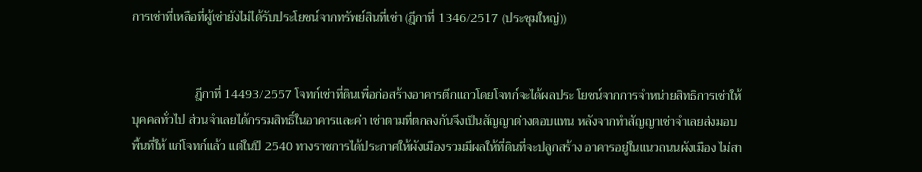การเช่าที่เหลือที่ผู้เช่ายังไม่ได้รับประโยชน์จากทรัพย์สินที่เช่า (ฎีกาที่ 1346/2517 (ประชุมใหญ่))


                    ฎีกาที่ 14493/2557 โจทก์เช่าที่ดินเพื่อก่อสร้างอาคารตึกแถวโดยโจทก์จะได้ผลประ โยชน์จากการจําหน่ายสิทธิการเช่าให้บุคคลทั่วไป ส่วนจําเลยได้กรรมสิทธิ์ในอาคารและค่า เช่าตามที่ตกลงกันจึงเป็นสัญญาต่างตอบแทน หลังจากทําสัญญาเช่าจําเลยส่งมอบพื้นที่ให้ แก่โจทก์แล้ว แต่ในปี 2540 ทางราชการได้ประกาศให้ผังเมืองรวมมีผลให้ที่ดินที่จะปลูกสร้าง อาคารอยู่ในแนวถนนผังเมือง ไม่สา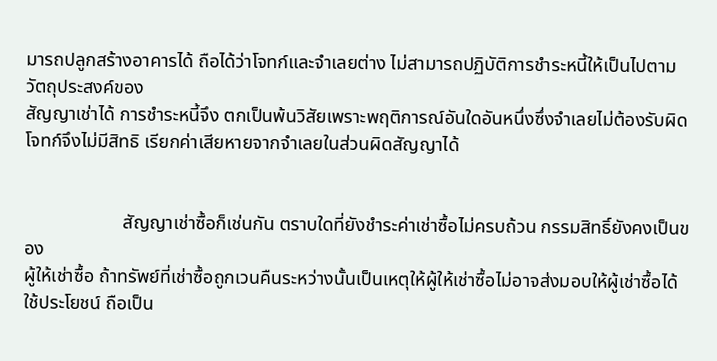มารถปลูกสร้างอาคารได้ ถือได้ว่าโจทก์และจําเลยต่าง ไม่สามารถปฏิบัติการชําระหนี้ให้เป็นไปตามวัตถุประสงค์ของ
สัญญาเช่าได้ การชําระหนี้จึง ตกเป็นพ้นวิสัยเพราะพฤติการณ์อันใดอันหนึ่งซึ่งจําเลยไม่ต้องรับผิดโจทก์จึงไม่มีสิทธิ เรียกค่าเสียหายจากจําเลยในส่วนผิดสัญญาได้


                     สัญญาเช่าซื้อก็เช่นกัน ตราบใดที่ยังชําระค่าเช่าซื้อไม่ครบถ้วน กรรมสิทธิ์ยังคงเป็นของ
ผู้ให้เช่าซื้อ ถ้าทรัพย์ที่เช่าซื้อถูกเวนคืนระหว่างนั้นเป็นเหตุให้ผู้ให้เช่าซื้อไม่อาจส่งมอบให้ผู้เช่าซื้อได้
ใช้ประโยชน์ ถือเป็น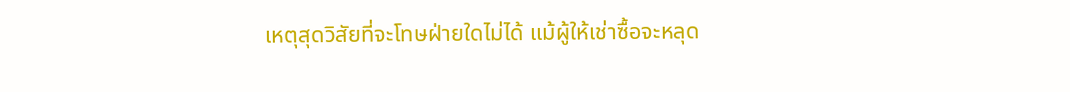เหตุสุดวิสัยที่จะโทษฝ่ายใดไม่ได้ แม้ผู้ให้เช่าซื้อจะหลุด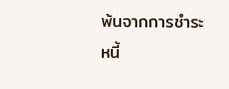พ้นจากการชําระหนี้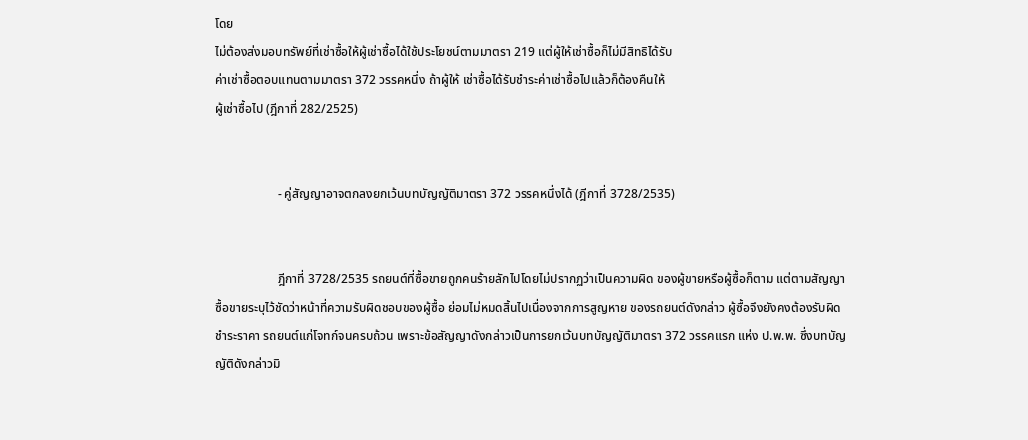โดย
ไม่ต้องส่งมอบทรัพย์ที่เช่าซื้อให้ผู้เช่าซื้อได้ใช้ประโยชน์ตามมาตรา 219 แต่ผู้ให้เช่าซื้อก็ไม่มีสิทธิได้รับ
ค่าเช่าซื้อตอบแทนตามมาตรา 372 วรรคหนึ่ง ถ้าผู้ให้ เช่าซื้อได้รับชําระค่าเช่าซื้อไปแล้วก็ต้องคืนให้
ผู้เช่าซื้อไป (ฎีกาที่ 282/2525)


                    - คู่สัญญาอาจตกลงยกเว้นบทบัญญัติมาตรา 372 วรรคหนึ่งได้ (ฎีกาที่ 3728/2535)


                    ฎีกาที่ 3728/2535 รถยนต์ที่ซื้อขายถูกคนร้ายลักไปโดยไม่ปรากฏว่าเป็นความผิด ของผู้ขายหรือผู้ซื้อก็ตาม แต่ตามสัญญาซื้อขายระบุไว้ชัดว่าหน้าที่ความรับผิดชอบของผู้ซื้อ ย่อมไม่หมดสิ้นไปเนื่องจากการสูญหาย ของรถยนต์ดังกล่าว ผู้ซื้อจึงยังคงต้องรับผิดชําระราคา รถยนต์แก่โจทก์จนครบถ้วน เพราะข้อสัญญาดังกล่าวเป็นการยกเว้นบทบัญญัติมาตรา 372 วรรคแรก แห่ง ป.พ.พ. ซึ่งบทบัญญัติดังกล่าวมิ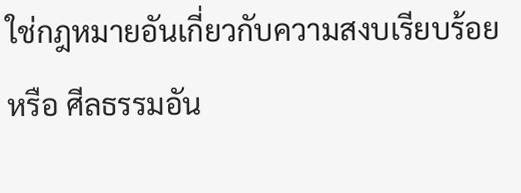ใช่กฎหมายอันเกี่ยวกับความสงบเรียบร้อยหรือ ศีลธรรมอัน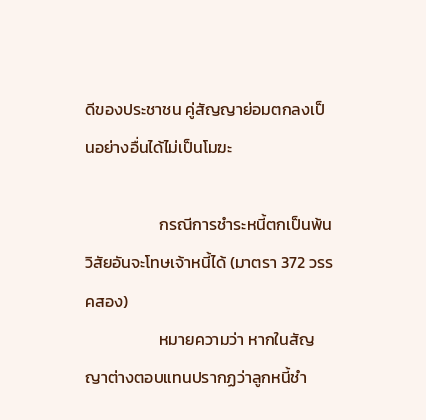ดีของประชาชน คู่สัญญาย่อมตกลงเป็นอย่างอื่นได้ไม่เป็นโมฆะ

                    กรณีการชำระหนี้ตกเป็นพ้นวิสัยอันจะโทษเจ้าหนี้ได้ (มาตรา 372 วรรคสอง)
                    หมายความว่า หากในสัญญาต่างตอบแทนปรากฏว่าลูกหนี้ชำ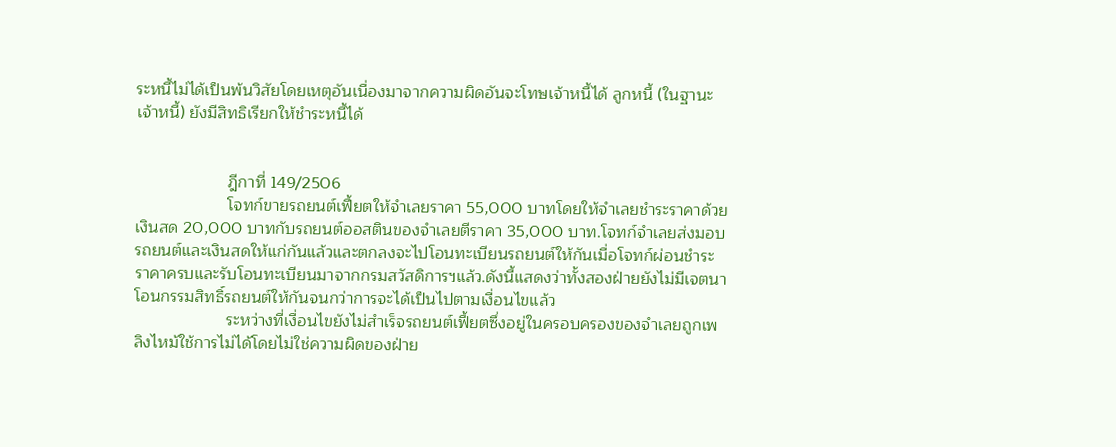ระหนี้ไม่ได้เป็นพ้นวิสัยโดยเหตุอันเนื่องมาจากความผิดอันจะโทษเจ้าหนี้ได้ ลูกหนี้ (ในฐานะเจ้าหนี้) ยังมีสิทธิเรียกให้ชำระหนี้ได้


                    ฎีกาที่ 149/2506
                    โจทก์ขายรถยนต์เฟี้ยตให้จำเลยราคา 55,000 บาทโดยให้จำเลยชำระราคาด้วยเงินสด 20,000 บาทกับรถยนต์ออสตินของจำเลยตีราคา 35,000 บาท.โจทก์จำเลยส่งมอบรถยนต์และเงินสดให้แก่กันแล้วและตกลงจะไปโอนทะเบียนรถยนต์ให้กันเมื่อโจทก์ผ่อนชำระราคาครบและรับโอนทะเบียนมาจากกรมสวัสดิการฯแล้ว.ดังนี้แสดงว่าทั้งสองฝ่ายยังไม่มีเจตนาโอนกรรมสิทธิ์รถยนต์ให้กันจนกว่าการจะได้เป็นไปตามเงื่อนไขแล้ว
                    ระหว่างที่เงื่อนไขยังไม่สำเร็จรถยนต์เฟี้ยตซึ่งอยู่ในครอบครองของจำเลยถูกเพลิงไหม้ใช้การไม่ได้โดยไม่ใช่ความผิดของฝ่าย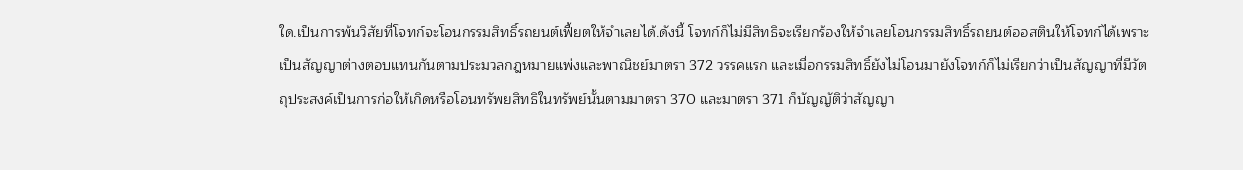ใด.เป็นการพ้นวิสัยที่โจทก์จะโอนกรรมสิทธิ์รถยนต์เฟี้ยตให้จำเลยได้.ดังนี้ โจทก์ก็ไม่มีสิทธิจะเรียกร้องให้จำเลยโอนกรรมสิทธิ์รถยนต์ออสตินให้โจทก์ได้เพราะเป็นสัญญาต่างตอบแทนกันตามประมวลกฎหมายแพ่งและพาณิชย์มาตรา 372 วรรคแรก และเมื่อกรรมสิทธิ์ยังไม่โอนมายังโจทก์ก็ไม่เรียกว่าเป็นสัญญาที่มีวัตถุประสงค์เป็นการก่อให้เกิดหรือโอนทรัพยสิทธิในทรัพย์นั้นตามมาตรา 370 และมาตรา 371 ก็บัญญัติว่าสัญญา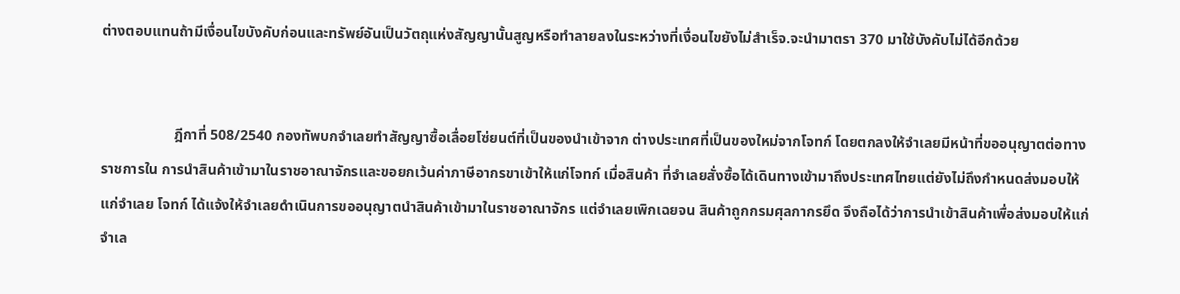ต่างตอบแทนถ้ามีเงื่อนไขบังคับก่อนและทรัพย์อันเป็นวัตถุแห่งสัญญานั้นสูญหรือทำลายลงในระหว่างที่เงื่อนไขยังไม่สำเร็จ.จะนำมาตรา 370 มาใช้บังคับไม่ได้อีกด้วย


                    ฎีกาที่ 508/2540 กองทัพบกจําเลยทําสัญญาซื้อเลื่อยโซ่ยนต์ที่เป็นของนําเข้าจาก ต่างประเทศที่เป็นของใหม่จากโจทก์ โดยตกลงให้จําเลยมีหน้าที่ขออนุญาตต่อทางราชการใน การนําสินค้าเข้ามาในราชอาณาจักรและขอยกเว้นค่าภาษีอากรขาเข้าให้แก่โจทก์ เมื่อสินค้า ที่จําเลยสั่งซื้อได้เดินทางเข้ามาถึงประเทศไทยแต่ยังไม่ถึงกําหนดส่งมอบให้แก่จําเลย โจทก์ ได้แจ้งให้จําเลยดําเนินการขออนุญาตนําสินค้าเข้ามาในราชอาณาจักร แต่จําเลยเพิกเฉยจน สินค้าถูกกรมศุลกากรยึด จึงถือได้ว่าการนําเข้าสินค้าเพื่อส่งมอบให้แก่จําเล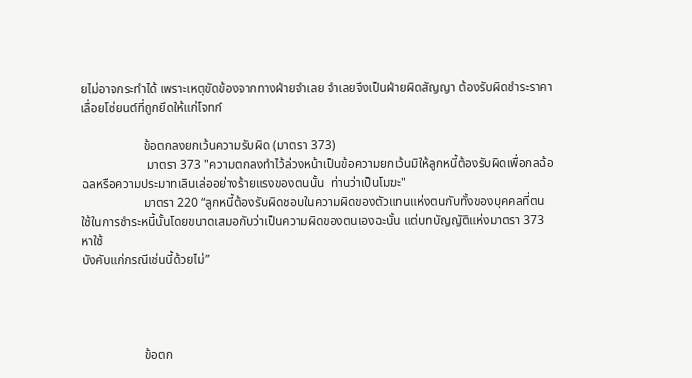ยไม่อาจกระทําได้ เพราะเหตุขัดข้องจากทางฝ่ายจําเลย จําเลยจึงเป็นฝ่ายผิดสัญญา ต้องรับผิดชําระราคาเลื่อยโซ่ยนต์ที่ถูกยึดให้แก่โจทก์

                    ข้อตกลงยกเว้นความรับผิด (มาตรา 373)
                     มาตรา 373 "ความตกลงทำไว้ล่วงหน้าเป็นข้อความยกเว้นมิให้ลูกหนี้ต้องรับผิดเพื่อกลฉ้อฉลหรือความประมาทเลินเล่ออย่างร้ายแรงของตนนั้น  ท่านว่าเป็นโมฆะ"
                    มาตรา 220 “ลูกหนี้ต้องรับผิดชอบในความผิดของตัวแทนแห่งตนกับทั้งของบุคคลที่ตนใช้ในการชำระหนี้นั้นโดยขนาดเสมอกับว่าเป็นความผิดของตนเองฉะนั้น แต่บทบัญญัติแห่งมาตรา 373 หาใช้
บังคับแก่กรณีเช่นนี้ด้วยไม่”




                    ข้อตก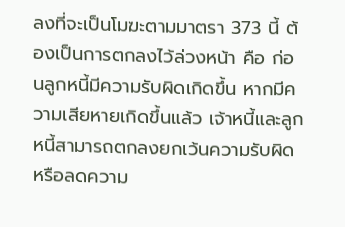ลงที่จะเป็นโมฆะตามมาตรา 373 นี้ ต้องเป็นการตกลงไว้ล่วงหน้า คือ ก่อนลูกหนี้มีความรับผิดเกิดขึ้น หากมีความเสียหายเกิดขึ้นแล้ว เจ้าหนี้และลูกหนี้สามารถตกลงยกเว้นความรับผิดหรือลดความ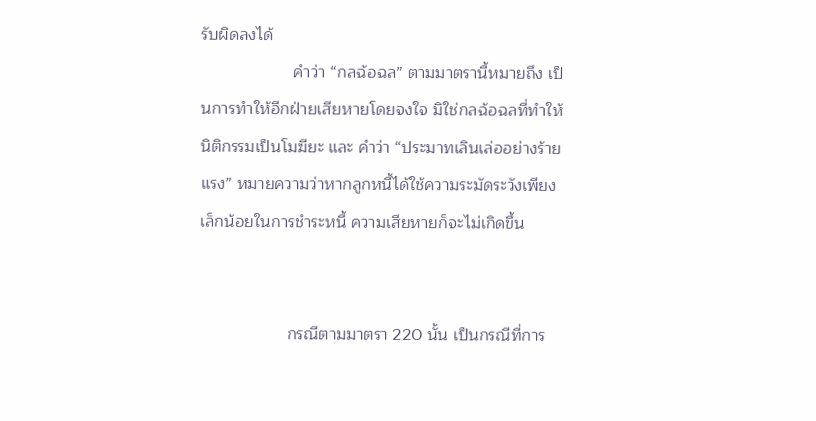รับผิดลงได้
                    คำว่า “กลฉ้อฉล” ตามมาตรานี้หมายถึง เป็นการทำให้อีกฝ่ายเสียหายโดยจงใจ มิใช่กลฉ้อฉลที่ทำให้นิติกรรมเป็นโมฆียะ และ คำว่า “ประมาทเลินเล่ออย่างร้ายแรง” หมายความว่าหากลูกหนี้ได้ใช้ความระมัดระวังเพียงเล็กน้อยในการชำระหนี้ ความเสียหายก็จะไม่เกิดขึ้น


                   กรณีตามมาตรา 220 นั้น เป็นกรณีที่การ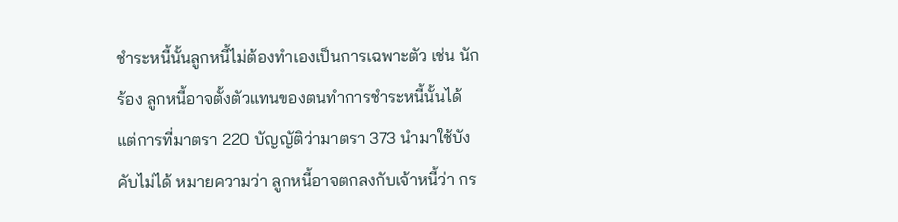ชำระหนี้นั้นลูกหนี้ไม่ต้องทำเองเป็นการเฉพาะตัว เช่น นักร้อง ลูกหนี้อาจตั้งตัวแทนของตนทำการชำระหนี้นั้นได้ แต่การที่มาตรา 220 บัญญัติว่ามาตรา 373 นำมาใช้บังคับไม่ได้ หมายความว่า ลูกหนี้อาจตกลงกับเจ้าหนี้ว่า กร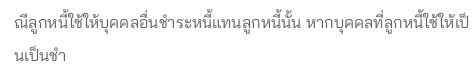ณีลูกหนี้ใช้ให้บุคคลอื่นชำระหนี้แทนลูกหนี้นั้น หากบุคคลที่ลูกหนี้ใช้ให้เป็นเป็นชำ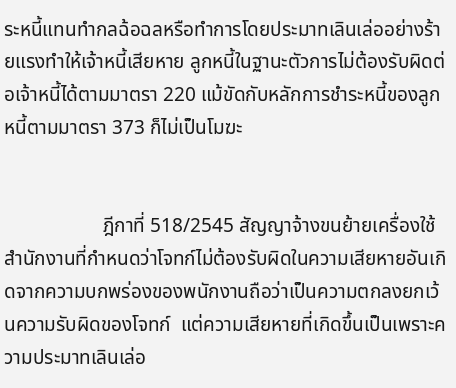ระหนี้แทนทำกลฉ้อฉลหรือทำการโดยประมาทเลินเล่ออย่างร้ายแรงทำให้เจ้าหนี้เสียหาย ลูกหนี้ในฐานะตัวการไม่ต้องรับผิดต่อเจ้าหนี้ได้ตามมาตรา 220 แม้ขัดกับหลักการชำระหนี้ของลูกหนี้ตามมาตรา 373 ก็ไม่เป็นโมฆะ


                    ฎีกาที่ 518/2545 สัญญาจ้างขนย้ายเครื่องใช้สำนักงานที่กำหนดว่าโจทก์ไม่ต้องรับผิดในความเสียหายอันเกิดจากความบกพร่องของพนักงานถือว่าเป็นความตกลงยกเว้นความรับผิดของโจทก์  แต่ความเสียหายที่เกิดขึ้นเป็นเพราะความประมาทเลินเล่อ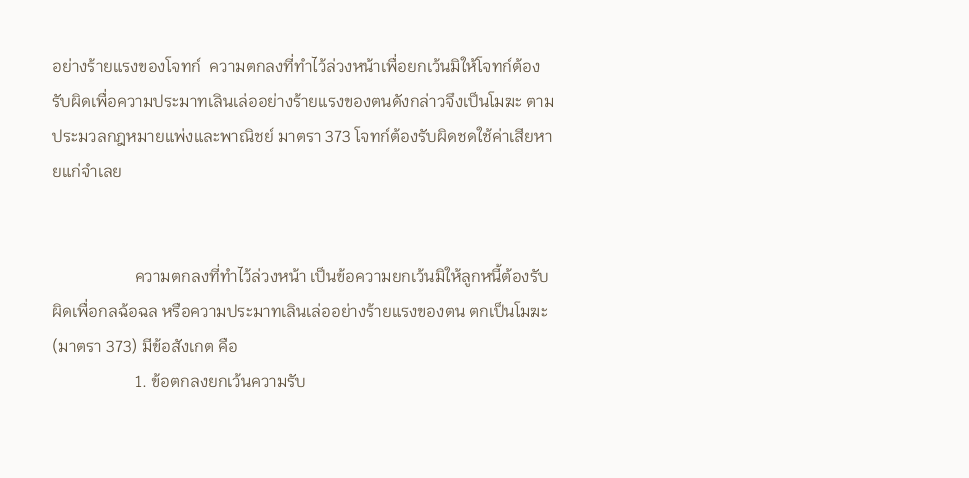อย่างร้ายแรงของโจทก์  ความตกลงที่ทำไว้ล่วงหน้าเพื่อยกเว้นมิให้โจทก์ต้องรับผิดเพื่อความประมาทเลินเล่ออย่างร้ายแรงของตนดังกล่าวจึงเป็นโมฆะ ตามประมวลกฎหมายแพ่งและพาณิชย์ มาตรา 373 โจทก์ต้องรับผิดชดใช้ค่าเสียหายแก่จำเลย


                    ความตกลงที่ทําไว้ล่วงหน้า เป็นข้อความยกเว้นมิให้ลูกหนี้ต้องรับผิดเพื่อกลฉ้อฉล หรือความประมาทเลินเล่ออย่างร้ายแรงของตน ตกเป็นโมฆะ(มาตรา 373) มีข้อสังเกต คือ
                    1. ข้อตกลงยกเว้นความรับ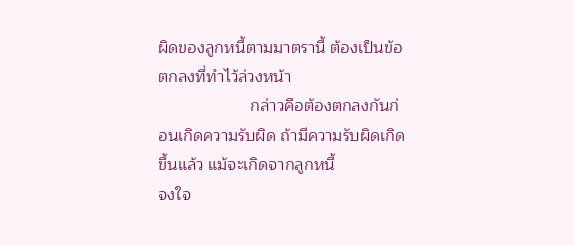ผิดของลูกหนี้ตามมาตรานี้ ต้องเป็นข้อตกลงที่ทําไว้ล่วงหน้า
                    กล่าวคือต้องตกลงกันก่อนเกิดความรับผิด ถ้ามีความรับผิดเกิดขึ้นแล้ว แม้จะเกิดจากลูกหนี้
จงใจ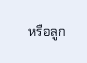หรือลูก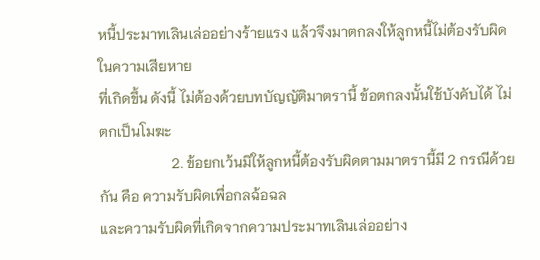หนี้ประมาทเลินเล่ออย่างร้ายแรง แล้วจึงมาตกลงให้ลูกหนี้ไม่ต้องรับผิดในความเสียหาย
ที่เกิดขึ้น ดังนี้ ไม่ต้องด้วยบทบัญญัติมาตรานี้ ข้อตกลงนั้นใช้บังคับได้ ไม่ตกเป็นโมฆะ
                    2. ข้อยกเว้นมิให้ลูกหนี้ต้องรับผิดตามมาตรานี้มี 2 กรณีด้วยกัน คือ ความรับผิดเพื่อกลฉ้อฉล
และความรับผิดที่เกิดจากความประมาทเลินเล่ออย่าง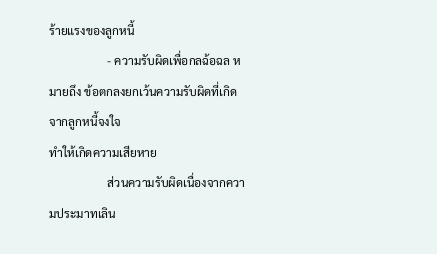ร้ายแรงของลูกหนี้
                    - ความรับผิดเพื่อกลฉ้อฉล หมายถึง ข้อตกลงยกเว้นความรับผิดที่เกิดจากลูกหนี้จงใจ
ทําให้เกิดความเสียหาย
                    ส่วนความรับผิดเนื่องจากความประมาทเลิน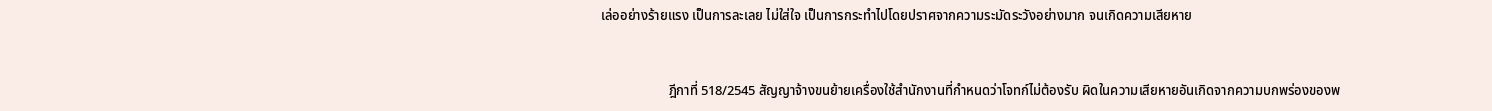เล่ออย่างร้ายแรง เป็นการละเลย ไม่ใส่ใจ เป็นการกระทําไปโดยปราศจากความระมัดระวังอย่างมาก จนเกิดความเสียหาย


                    ฎีกาที่ 518/2545 สัญญาจ้างขนย้ายเครื่องใช้สํานักงานที่กําหนดว่าโจทก์ไม่ต้องรับ ผิดในความเสียหายอันเกิดจากความบกพร่องของพ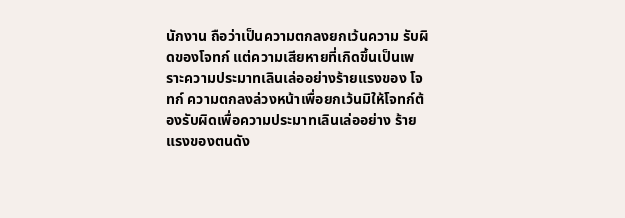นักงาน ถือว่าเป็นความตกลงยกเว้นความ รับผิดของโจทก์ แต่ความเสียหายที่เกิดขึ้นเป็นเพราะความประมาทเลินเล่ออย่างร้ายแรงของ โจทก์ ความตกลงล่วงหน้าเพื่อยกเว้นมิให้โจทก์ต้องรับผิดเพื่อความประมาทเลินเล่ออย่าง ร้ายแรงของตนดัง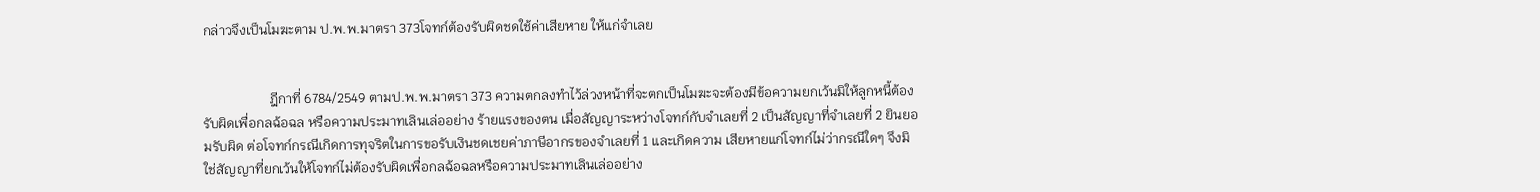กล่าวจึงเป็นโมฆะตาม ป.พ.พ.มาตรา 373โจทก์ต้องรับผิดชดใช้ค่าเสียหาย ให้แก่จําเลย


                    ฎีกาที่ 6784/2549 ตามป.พ.พ.มาตรา 373 ความตกลงทําไว้ล่วงหน้าที่จะตกเป็นโมฆะจะต้องมีข้อความยกเว้นมิให้ลูกหนี้ต้องรับผิดเพื่อกลฉ้อฉล หรือความประมาทเลินเล่ออย่าง ร้ายแรงของตน เมื่อสัญญาระหว่างโจทก์กับจําเลยที่ 2 เป็นสัญญาที่จําเลยที่ 2 ยินยอมรับผิด ต่อโจทก์กรณีเกิดการทุจริตในการขอรับเงินชดเชยค่าภาษีอากรของจําเลยที่ 1 และเกิดความ เสียหายแก่โจทก์ไม่ว่ากรณีใดๆ จึงมิใช่สัญญาที่ยกเว้นให้โจทก์ไม่ต้องรับผิดเพื่อกลฉ้อฉลหรือความประมาทเลินเล่ออย่าง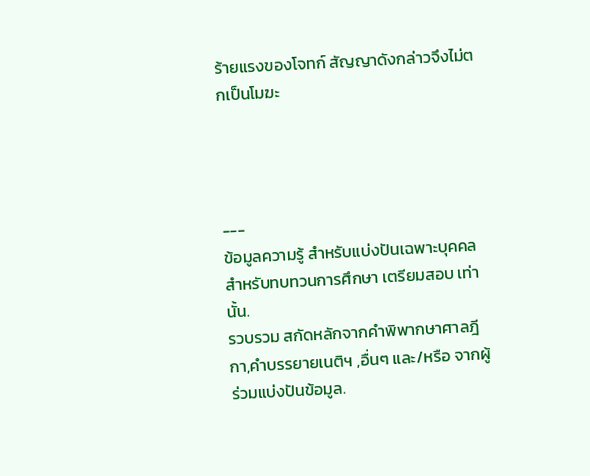ร้ายแรงของโจทก์ สัญญาดังกล่าวจึงไม่ตกเป็นโมฆะ




---
ข้อมูลความรู้ สำหรับแบ่งปันเฉพาะบุคคล สำหรับทบทวนการศึกษา เตรียมสอบ เท่านั้น.
รวบรวม สกัดหลักจากคำพิพากษาศาลฎีกา,คำบรรยายเนติฯ ,อื่นๆ และ/หรือ จากผู้ร่วมแบ่งปันข้อมูล.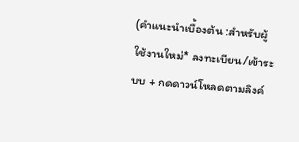(คำแนะนำเบื้องต้น :สำหรับผู้ใช้งานใหม่* ลงทะเบียน/เข้าระบบ + กดดาวน์โหลดตามลิงค์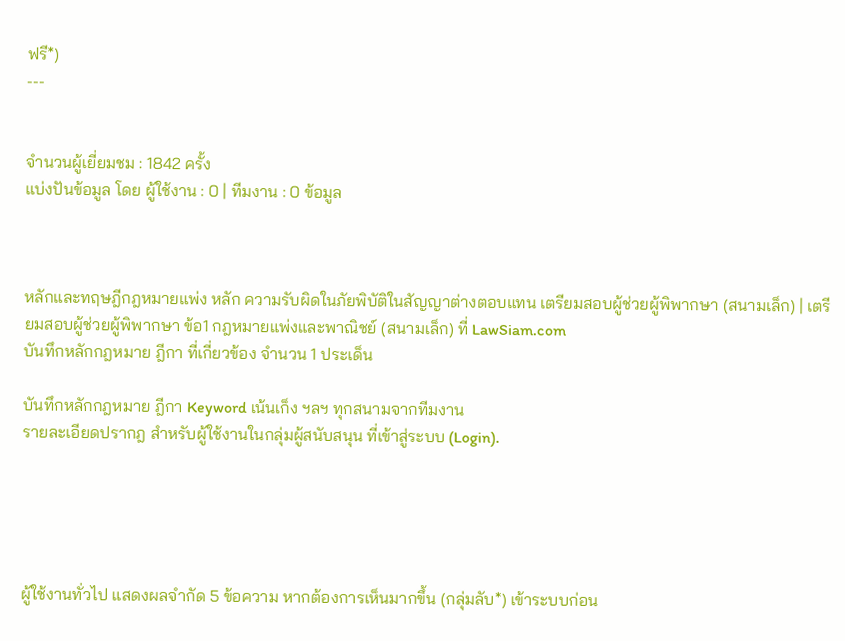ฟรี*)
---


จำนวนผู้เยี่ยมชม : 1842 ครั้ง
แบ่งปันข้อมูล โดย ผู้ใช้งาน : 0 | ทีมงาน : 0 ข้อมูล



หลักและทฤษฎีกฎหมายแพ่ง หลัก ความรับผิดในภัยพิบัติในสัญญาต่างตอบแทน เตรียมสอบผู้ช่วยผู้พิพากษา (สนามเล็ก) | เตรียมสอบผู้ช่วยผู้พิพากษา ข้อ1 กฎหมายแพ่งและพาณิชย์ (สนามเล็ก) ที่ LawSiam.com
บันทึกหลักกฎหมาย ฎีกา ที่เกี่ยวข้อง จำนวน 1 ประเด็น

บันทึกหลักกฎหมาย ฎีกา Keyword เน้นเก็ง ฯลฯ ทุกสนามจากทีมงาน
รายละเอียดปรากฎ สำหรับผู้ใช้งานในกลุ่มผู้สนับสนุน ที่เข้าสู่ระบบ (Login).





ผู้ใช้งานทั่วไป แสดงผลจำกัด 5 ข้อความ หากต้องการเห็นมากขึ้น (กลุ่มลับ*) เข้าระบบก่อน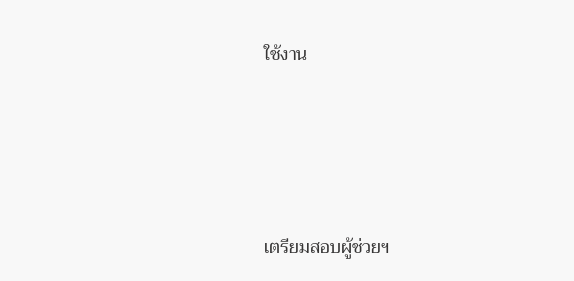ใช้งาน






เตรียมสอบผู้ช่วยฯ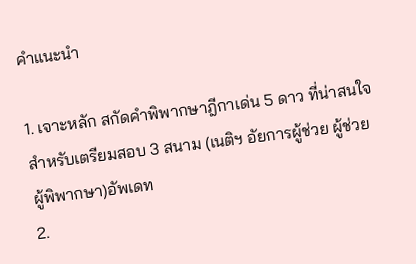คำแนะนำ

1. เจาะหลัก สกัดคำพิพากษาฎีกาเด่น 5 ดาว ที่น่าสนใจ สำหรับเตรียมสอบ 3 สนาม (เนติฯ อัยการผู้ช่วย ผู้ช่วยผู้พิพากษา)อัพเดท
2.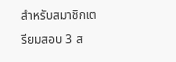สำหรับสมาชิกเตรียมสอบ 3 ส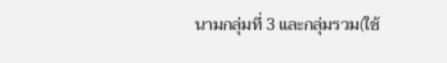นามกลุ่มที่ 3 และกลุ่มรวม(ใช้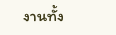งานทั้ง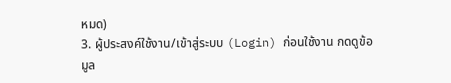หมด)
3. ผู้ประสงค์ใช้งาน/เข้าสู่ระบบ (Login) ก่อนใช้งาน กดดูข้อมูล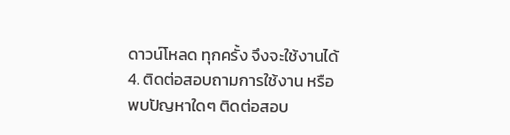ดาวน์โหลด ทุกครั้ง จึงจะใช้งานได้
4. ติดต่อสอบถามการใช้งาน หรือ พบปัญหาใดๆ ติดต่อสอบ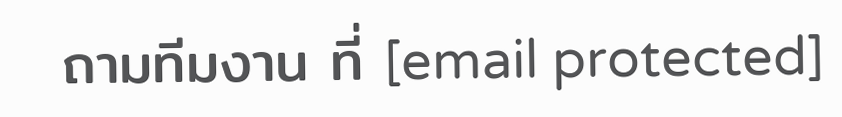ถามทีมงาน ที่ [email protected]